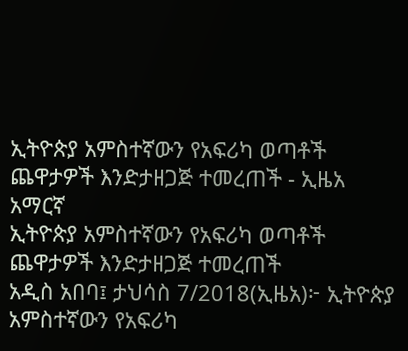ኢትዮጵያ አምስተኛውን የአፍሪካ ወጣቶች ጨዋታዎች እንድታዘጋጅ ተመረጠች - ኢዜአ አማርኛ
ኢትዮጵያ አምስተኛውን የአፍሪካ ወጣቶች ጨዋታዎች እንድታዘጋጅ ተመረጠች
አዲስ አበባ፤ ታህሳስ 7/2018(ኢዜአ)፦ ኢትዮጵያ አምስተኛውን የአፍሪካ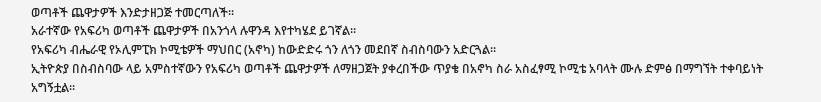ወጣቶች ጨዋታዎች እንድታዘጋጅ ተመርጣለች።
አራተኛው የአፍሪካ ወጣቶች ጨዋታዎች በአንጎላ ሉዋንዳ እየተካሄደ ይገኛል።
የአፍሪካ ብሔራዊ የኦሊምፒክ ኮሚቴዎች ማህበር (አኖካ) ከውድድሩ ጎን ለጎን መደበኛ ስብስባውን አድርጓል።
ኢትዮጵያ በስብስባው ላይ አምስተኛውን የአፍሪካ ወጣቶች ጨዋታዎች ለማዘጋጀት ያቀረበችው ጥያቄ በአኖካ ስራ አስፈፃሚ ኮሚቴ አባላት ሙሉ ድምፅ በማግኘት ተቀባይነት አግኝቷል።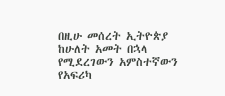በዚሁ መሰረት ኢትዮጵያ ከሁለት አመት በኋላ የሚደረገውን አምስተኛውን የአፍሪካ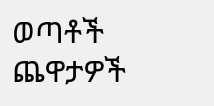ወጣቶች ጨዋታዎች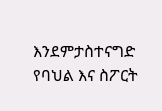እንደምታስተናግድ የባህል እና ስፖርት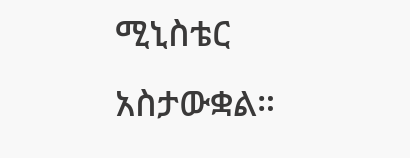ሚኒስቴር አስታውቋል።